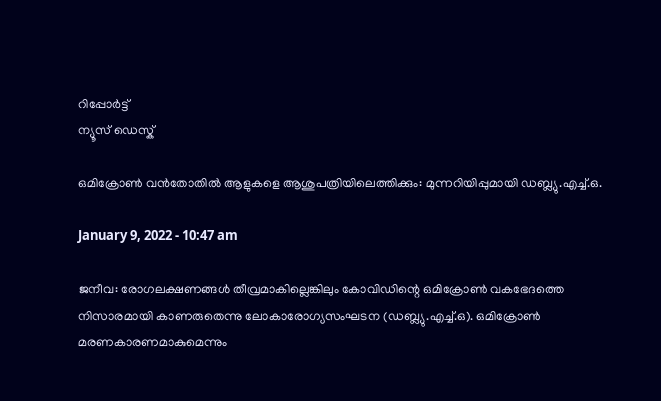റിപ്പോര്‍ട്ട്
ന്യൂസ് ഡെസ്ക്

ഒമിക്രോണ്‍ വന്‍തോതില്‍ ആളുകളെ ആശുപത്രിയിലെത്തിക്കും: മുന്നറിയിപ്പുമായി ഡബ്ല്യു.എച്ച്.ഒ.

January 9, 2022 - 10:47 am

ജനീവ: രോഗലക്ഷണങ്ങള്‍ തീവ്രമാകില്ലെങ്കിലും കോവിഡിന്റെ ഒമിക്രോണ്‍ വകഭേദത്തെ നിസാരമായി കാണരുതെന്നു ലോകാരോഗ്യസംഘടന (ഡബ്ല്യു.എച്ച്.ഒ). ഒമിക്രോണ്‍ മരണകാരണമാകുമെന്നും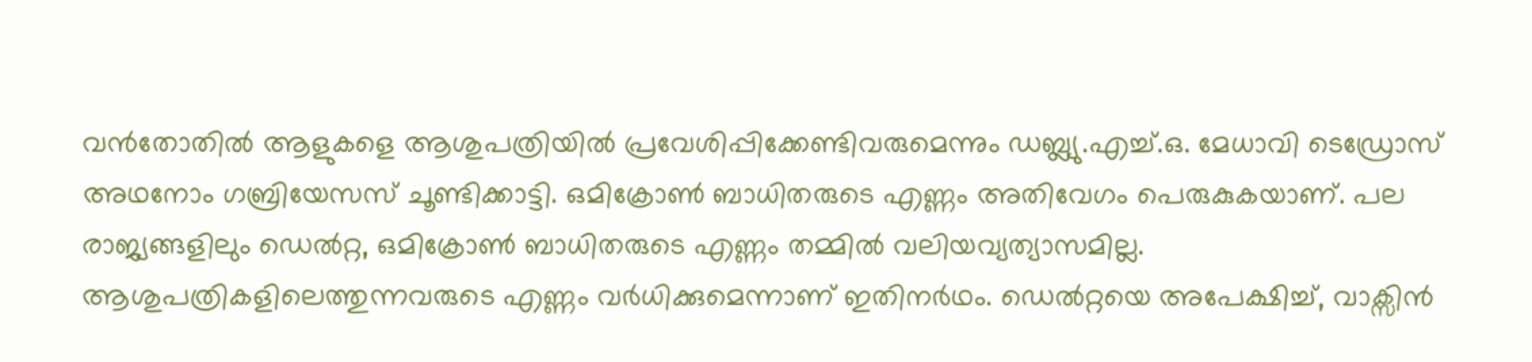വന്‍തോതില്‍ ആളുകളെ ആശുപത്രിയില്‍ പ്രവേശിപ്പിക്കേണ്ടിവരുമെന്നും ഡബ്ല്യു.എച്ച്.ഒ. മേധാവി ടെഡ്രോസ് അഥനോം ഗബ്രിയേസസ് ചൂണ്ടിക്കാട്ടി. ഒമിക്രോണ്‍ ബാധിതരുടെ എണ്ണം അതിവേഗം പെരുകുകയാണ്. പല രാജ്യങ്ങളിലും ഡെല്‍റ്റ, ഒമിക്രോണ്‍ ബാധിതരുടെ എണ്ണം തമ്മില്‍ വലിയവ്യത്യാസമില്ല. ആശുപത്രികളിലെത്തുന്നവരുടെ എണ്ണം വര്‍ധിക്കുമെന്നാണ് ഇതിനര്‍ഥം. ഡെല്‍റ്റയെ അപേക്ഷിച്ച്, വാക്സിന്‍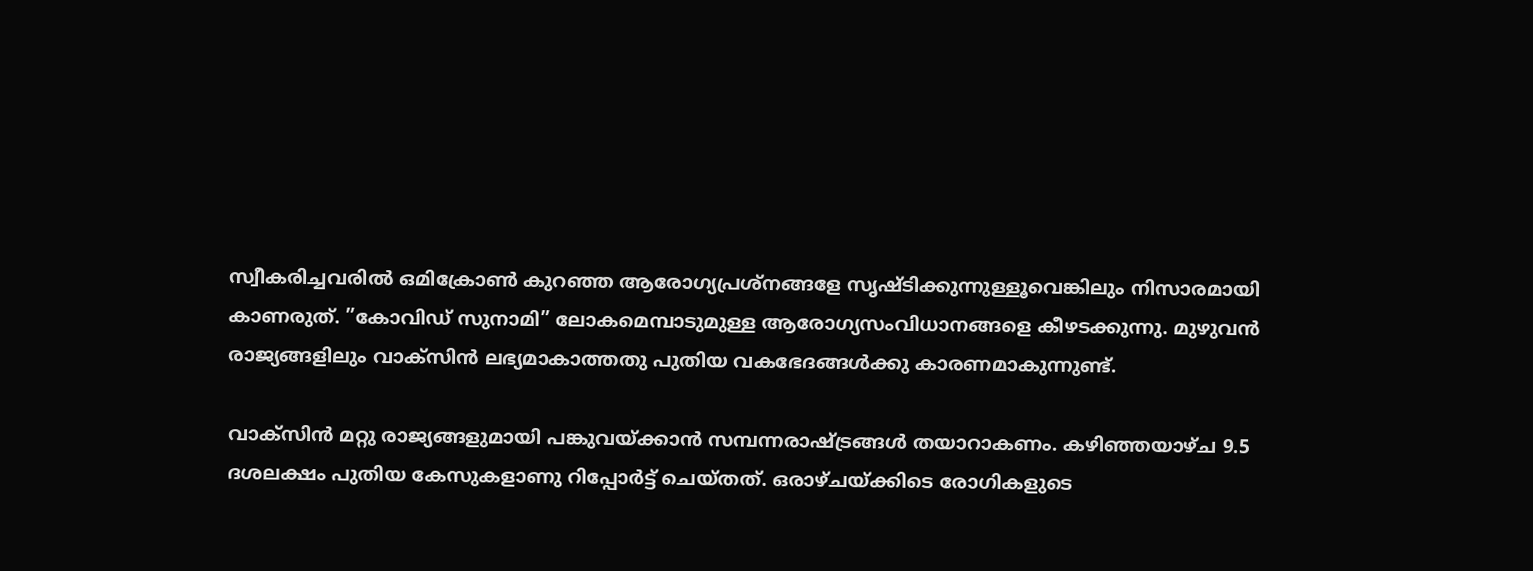സ്വീകരിച്ചവരില്‍ ഒമിക്രോണ്‍ കുറഞ്ഞ ആരോഗ്യപ്രശ്നങ്ങളേ സൃഷ്ടിക്കുന്നുള്ളൂവെങ്കിലും നിസാരമായി കാണരുത്. ”കോവിഡ് സുനാമി” ലോകമെമ്പാടുമുള്ള ആരോഗ്യസംവിധാനങ്ങളെ കീഴടക്കുന്നു. മുഴുവന്‍ രാജ്യങ്ങളിലും വാക്സിന്‍ ലഭ്യമാകാത്തതു പുതിയ വകഭേദങ്ങള്‍ക്കു കാരണമാകുന്നുണ്ട്.

വാക്സിന്‍ മറ്റു രാജ്യങ്ങളുമായി പങ്കുവയ്ക്കാന്‍ സമ്പന്നരാഷ്ട്രങ്ങള്‍ തയാറാകണം. കഴിഞ്ഞയാഴ്ച 9.5 ദശലക്ഷം പുതിയ കേസുകളാണു റിപ്പോര്‍ട്ട് ചെയ്തത്. ഒരാഴ്ചയ്ക്കിടെ രോഗികളുടെ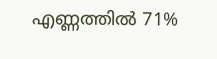എണ്ണത്തില്‍ 71%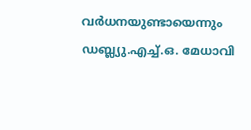വര്‍ധനയുണ്ടായെന്നും ഡബ്ല്യു.എച്ച്.ഒ. മേധാവി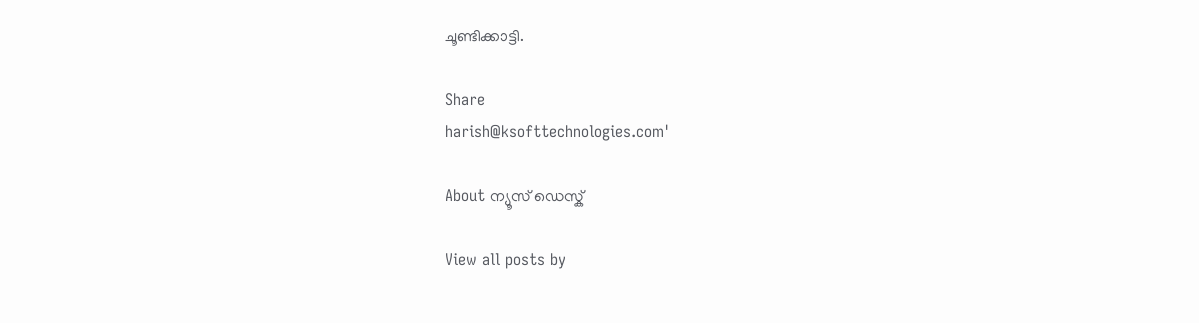ചൂണ്ടിക്കാട്ടി.

Share
harish@ksofttechnologies.com'

About ന്യൂസ് ഡെസ്ക്

View all posts by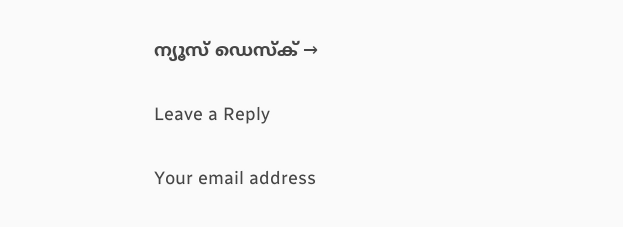ന്യൂസ് ഡെസ്ക് →

Leave a Reply

Your email address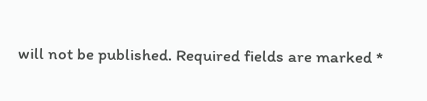will not be published. Required fields are marked *